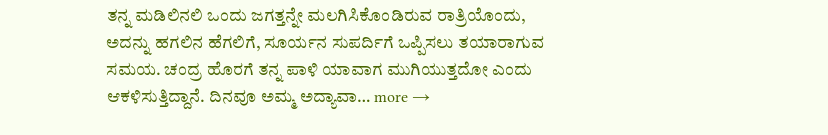ತನ್ನ ಮಡಿಲಿನಲಿ ಒಂದು ಜಗತ್ತನ್ನೇ ಮಲಗಿಸಿಕೊಂಡಿರುವ ರಾತ್ರಿಯೊಂದು, ಅದನ್ನು ಹಗಲಿನ ಹೆಗಲಿಗೆ, ಸೂರ್ಯನ ಸುಪರ್ದಿಗೆ ಒಪ್ಪಿಸಲು ತಯಾರಾಗುವ ಸಮಯ. ಚಂದ್ರ ಹೊರಗೆ ತನ್ನ ಪಾಳಿ ಯಾವಾಗ ಮುಗಿಯುತ್ತದೋ ಎಂದು ಆಕಳಿಸುತ್ತಿದ್ದಾನೆ. ದಿನವೂ ಅಮ್ಮ ಅದ್ಯಾವಾ… more →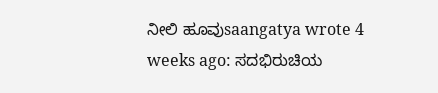ನೀಲಿ ಹೂವುsaangatya wrote 4 weeks ago: ಸದಭಿರುಚಿಯ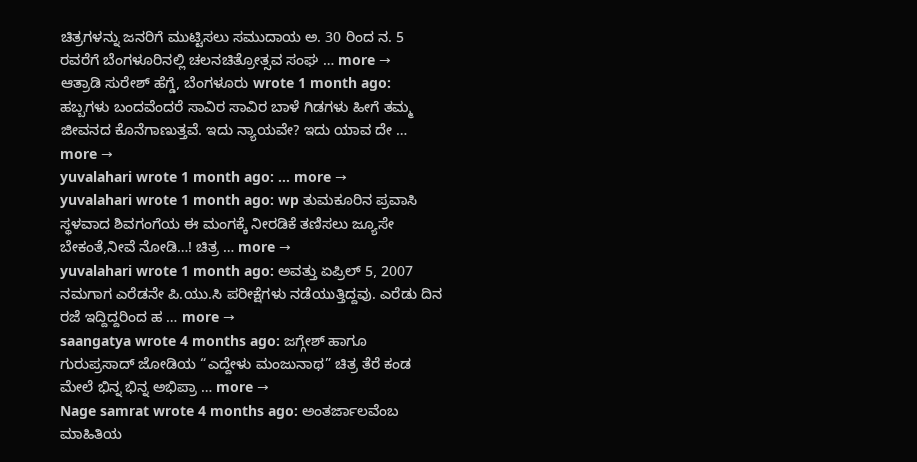ಚಿತ್ರಗಳನ್ನು ಜನರಿಗೆ ಮುಟ್ಟಿಸಲು ಸಮುದಾಯ ಅ. 30 ರಿಂದ ನ. 5 ರವರೆಗೆ ಬೆಂಗಳೂರಿನಲ್ಲಿ ಚಲನಚಿತ್ರೋತ್ಸವ ಸಂಘ … more →
ಆತ್ರಾಡಿ ಸುರೇಶ್ ಹೆಗ್ಡೆ, ಬೆಂಗಳೂರು wrote 1 month ago: ಹಬ್ಬಗಳು ಬಂದವೆಂದರೆ ಸಾವಿರ ಸಾವಿರ ಬಾಳೆ ಗಿಡಗಳು ಹೀಗೆ ತಮ್ಮ ಜೀವನದ ಕೊನೆಗಾಣುತ್ತವೆ. ಇದು ನ್ಯಾಯವೇ? ಇದು ಯಾವ ದೇ … more →
yuvalahari wrote 1 month ago: … more →
yuvalahari wrote 1 month ago: wp ತುಮಕೂರಿನ ಪ್ರವಾಸಿ ಸ್ಥಳವಾದ ಶಿವಗಂಗೆಯ ಈ ಮಂಗಕ್ಕೆ ನೀರಡಿಕೆ ತಣಿಸಲು ಜ್ಯೂಸೇ ಬೇಕಂತೆ,ನೀವೆ ನೋಡಿ…! ಚಿತ್ರ … more →
yuvalahari wrote 1 month ago: ಅವತ್ತು ಏಪ್ರಿಲ್ 5, 2007 ನಮಗಾಗ ಎರೆಡನೇ ಪಿ.ಯು.ಸಿ ಪರೀಕ್ಷೆಗಳು ನಡೆಯುತ್ತಿದ್ದವು. ಎರೆಡು ದಿನ ರಜೆ ಇದ್ದಿದ್ದರಿಂದ ಹ … more →
saangatya wrote 4 months ago: ಜಗ್ಗೇಶ್ ಹಾಗೂ ಗುರುಪ್ರಸಾದ್ ಜೋಡಿಯ “ಎದ್ದೇಳು ಮಂಜುನಾಥ” ಚಿತ್ರ ತೆರೆ ಕಂಡ ಮೇಲೆ ಭಿನ್ನ ಭಿನ್ನ ಅಭಿಪ್ರಾ … more →
Nage samrat wrote 4 months ago: ಅಂತರ್ಜಾಲವೆಂಬ ಮಾಹಿತಿಯ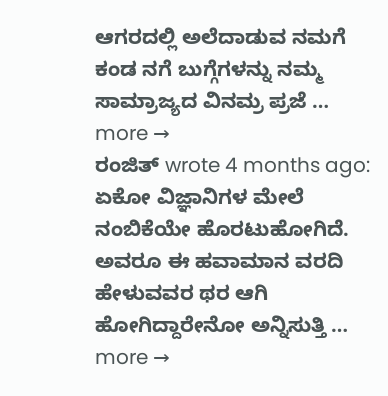ಆಗರದಲ್ಲಿ ಅಲೆದಾಡುವ ನಮಗೆ ಕಂಡ ನಗೆ ಬುಗ್ಗೆಗಳನ್ನು ನಮ್ಮ ಸಾಮ್ರಾಜ್ಯದ ವಿನಮ್ರ ಪ್ರಜೆ … more →
ರಂಜಿತ್ wrote 4 months ago: ಏಕೋ ವಿಜ್ಞಾನಿಗಳ ಮೇಲೆ ನಂಬಿಕೆಯೇ ಹೊರಟುಹೋಗಿದೆ. ಅವರೂ ಈ ಹವಾಮಾನ ವರದಿ ಹೇಳುವವರ ಥರ ಆಗಿ ಹೋಗಿದ್ದಾರೇನೋ ಅನ್ನಿಸುತ್ತಿ … more →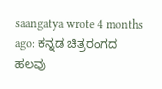saangatya wrote 4 months ago: ಕನ್ನಡ ಚಿತ್ರರಂಗದ ಹಲವು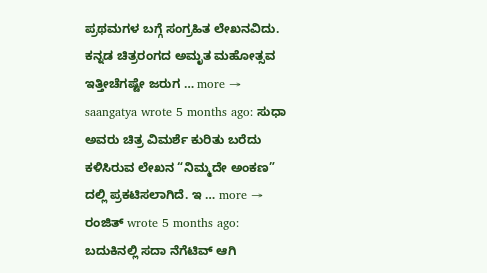ಪ್ರಥಮಗಳ ಬಗ್ಗೆ ಸಂಗ್ರಹಿತ ಲೇಖನವಿದು. ಕನ್ನಡ ಚಿತ್ರರಂಗದ ಅಮೃತ ಮಹೋತ್ಸವ ಇತ್ತೀಚೆಗಷ್ಟೇ ಜರುಗ … more →
saangatya wrote 5 months ago: ಸುಧಾ ಅವರು ಚಿತ್ರ ವಿಮರ್ಶೆ ಕುರಿತು ಬರೆದು ಕಳಿಸಿರುವ ಲೇಖನ “ನಿಮ್ಮದೇ ಅಂಕಣ” ದಲ್ಲಿ ಪ್ರಕಟಿಸಲಾಗಿದೆ. ಇ … more →
ರಂಜಿತ್ wrote 5 months ago: ಬದುಕಿನಲ್ಲಿ ಸದಾ ನೆಗೆಟಿವ್ ಆಗಿ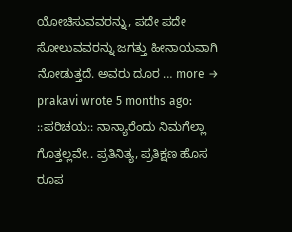ಯೋಚಿಸುವವರನ್ನು, ಪದೇ ಪದೇ ಸೋಲುವವರನ್ನು ಜಗತ್ತು ಹೀನಾಯವಾಗಿ ನೋಡುತ್ತದೆ. ಅವರು ದೂರ … more →
prakavi wrote 5 months ago: ::ಪರಿಚಯ:: ನಾನ್ಯಾರೆಂದು ನಿಮಗೆಲ್ಲಾ ಗೊತ್ತಲ್ಲವೇ.. ಪ್ರತಿನಿತ್ಯ, ಪ್ರತಿಕ್ಷಣ ಹೊಸ ರೂಪ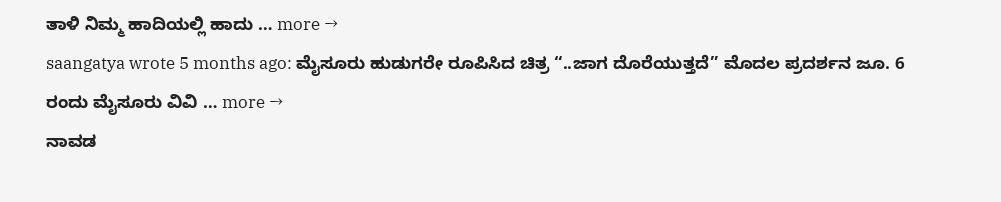ತಾಳಿ ನಿಮ್ಮ ಹಾದಿಯಲ್ಲಿ ಹಾದು … more →
saangatya wrote 5 months ago: ಮೈಸೂರು ಹುಡುಗರೇ ರೂಪಿಸಿದ ಚಿತ್ರ “..ಜಾಗ ದೊರೆಯುತ್ತದೆ” ಮೊದಲ ಪ್ರದರ್ಶನ ಜೂ. 6 ರಂದು ಮೈಸೂರು ವಿವಿ … more →
ನಾವಡ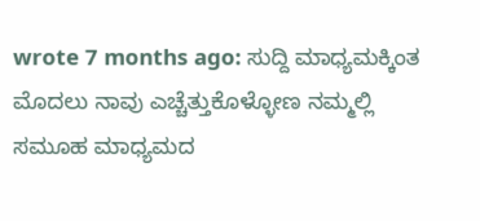wrote 7 months ago: ಸುದ್ದಿ ಮಾಧ್ಯಮಕ್ಕಿಂತ ಮೊದಲು ನಾವು ಎಚ್ಚೆತ್ತುಕೊಳ್ಳೋಣ ನಮ್ಮಲ್ಲಿ ಸಮೂಹ ಮಾಧ್ಯಮದ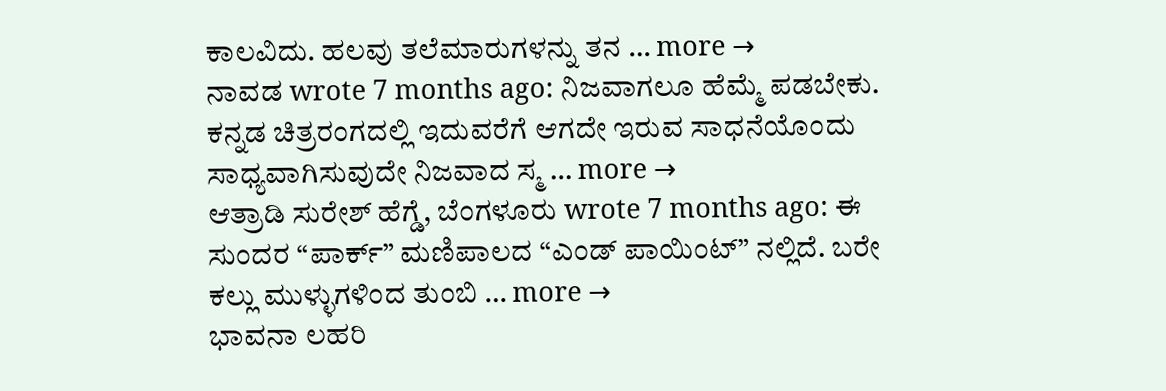ಕಾಲವಿದು. ಹಲವು ತಲೆಮಾರುಗಳನ್ನು ತನ … more →
ನಾವಡ wrote 7 months ago: ನಿಜವಾಗಲೂ ಹೆಮ್ಮೆ ಪಡಬೇಕು. ಕನ್ನಡ ಚಿತ್ರರಂಗದಲ್ಲಿ ಇದುವರೆಗೆ ಆಗದೇ ಇರುವ ಸಾಧನೆಯೊಂದು ಸಾಧ್ಯವಾಗಿಸುವುದೇ ನಿಜವಾದ ಸ್ಮ … more →
ಆತ್ರಾಡಿ ಸುರೇಶ್ ಹೆಗ್ಡೆ, ಬೆಂಗಳೂರು wrote 7 months ago: ಈ ಸುಂದರ “ಪಾರ್ಕ್” ಮಣಿಪಾಲದ “ಎಂಡ್ ಪಾಯಿಂಟ್” ನಲ್ಲಿದೆ. ಬರೇ ಕಲ್ಲು ಮುಳ್ಳುಗಳಿಂದ ತುಂಬಿ … more →
ಭಾವನಾ ಲಹರಿ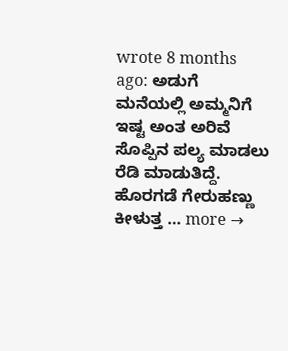wrote 8 months ago: ಅಡುಗೆ ಮನೆಯಲ್ಲಿ ಅಮ್ಮನಿಗೆ ಇಷ್ಟ ಅಂತ ಅರಿವೆ ಸೊಪ್ಪಿನ ಪಲ್ಯ ಮಾಡಲು ರೆಡಿ ಮಾಡುತಿದ್ದೆ. ಹೊರಗಡೆ ಗೇರುಹಣ್ಣು ಕೀಳುತ್ತ … more →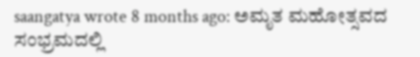saangatya wrote 8 months ago: ಅಮೃತ ಮಹೋತ್ಸವದ ಸಂಭ್ರಮದಲ್ಲಿ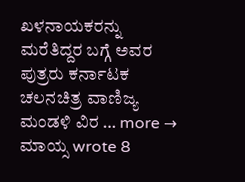ಖಳನಾಯಕರನ್ನು ಮರೆತಿದ್ದರ ಬಗ್ಗೆ ಅವರ ಪುತ್ರರು ಕರ್ನಾಟಕ ಚಲನಚಿತ್ರ ವಾಣಿಜ್ಯ ಮಂಡಳಿ ವಿರ … more →
ಮಾಯ್ಸ wrote 8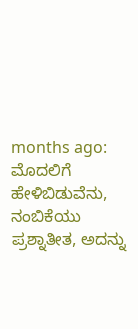months ago: ಮೊದಲಿಗೆ ಹೇಳಿಬಿಡುವೆನು, ನಂಬಿಕೆಯು ಪ್ರಶ್ನಾತೀತ, ಅದನ್ನು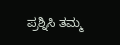ಪ್ರಶ್ನಿಸಿ ತಮ್ಮ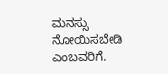ಮನಸ್ಸು ನೋಯಿಸಬೇಡಿ ಎಂಬವರಿಗೆ.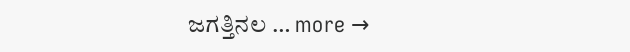ಜಗತ್ತಿನಲ … more →